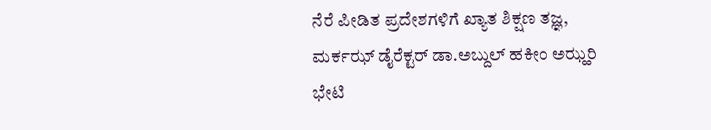ನೆರೆ ಪೀಡಿತ ಪ್ರದೇಶಗಳಿಗೆ ಖ್ಯಾತ ಶಿಕ್ಷಣ ತಜ್ಞ, ಮರ್ಕಝ್ ಡೈರೆಕ್ಟರ್ ಡಾ.ಅಬ್ದುಲ್ ಹಕೀಂ ಅಝ್ಹರಿ ಭೇಟಿ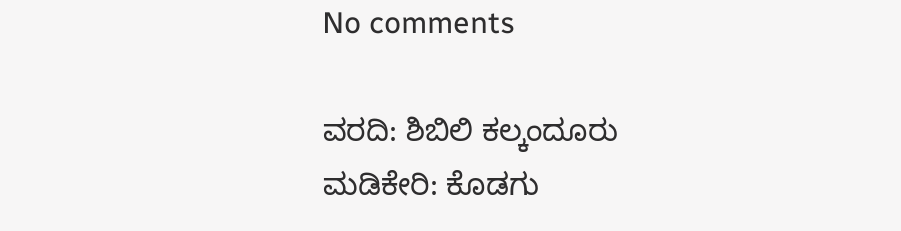No comments

ವರದಿ: ಶಿಬಿಲಿ ಕಲ್ಕಂದೂರು
ಮಡಿಕೇರಿ: ಕೊಡಗು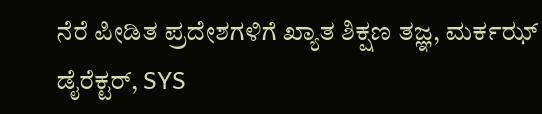ನೆರೆ ಪೀಡಿತ ಪ್ರದೇಶಗಳಿಗೆ ಖ್ಯಾತ ಶಿಕ್ಷಣ ತಜ್ಞ, ಮರ್ಕಝ್ ಡೈರೆಕ್ಟರ್, SYS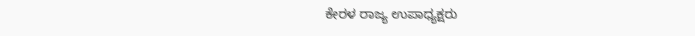ಕೇರಳ ರಾಜ್ಯ ಉಪಾಧ್ಯಕ್ಷರು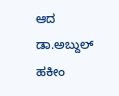ಆದ ಡಾ.ಅಬ್ದುಲ್ ಹಕೀಂ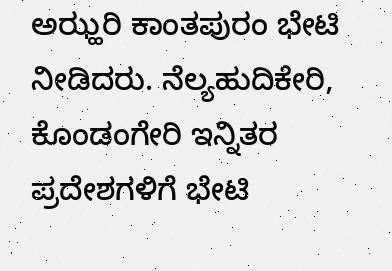ಅಝ್ಹರಿ ಕಾಂತಪುರಂ ಭೇಟಿ ನೀಡಿದರು. ನೆಲ್ಯಹುದಿಕೇರಿ, ಕೊಂಡಂಗೇರಿ ಇನ್ನಿತರ ಪ್ರದೇಶಗಳಿಗೆ ಭೇಟಿ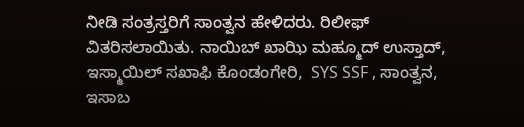ನೀಡಿ ಸಂತ್ರಸ್ತರಿಗೆ ಸಾಂತ್ವನ ಹೇಳಿದರು. ರಿಲೀಫ್ ವಿತರಿಸಲಾಯಿತು. ನಾಯಿಬ್ ಖಾಝಿ ಮಹ್ಮೂದ್ ಉಸ್ತಾದ್, ಇಸ್ಮಾಯಿಲ್ ಸಖಾಫಿ ಕೊಂಡಂಗೇರಿ,  SYS SSF , ಸಾಂತ್ವನ, ಇಸಾಬ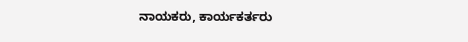ನಾಯಕರು, ಕಾರ್ಯಕರ್ತರು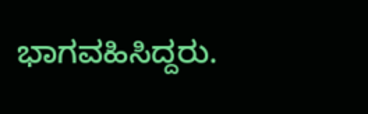ಭಾಗವಹಿಸಿದ್ದರು.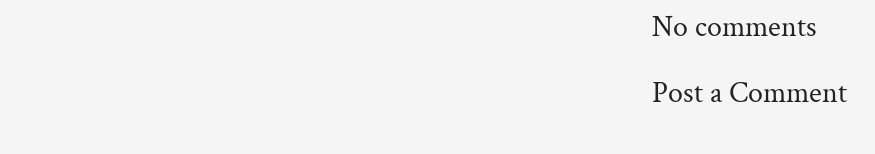No comments

Post a Comment